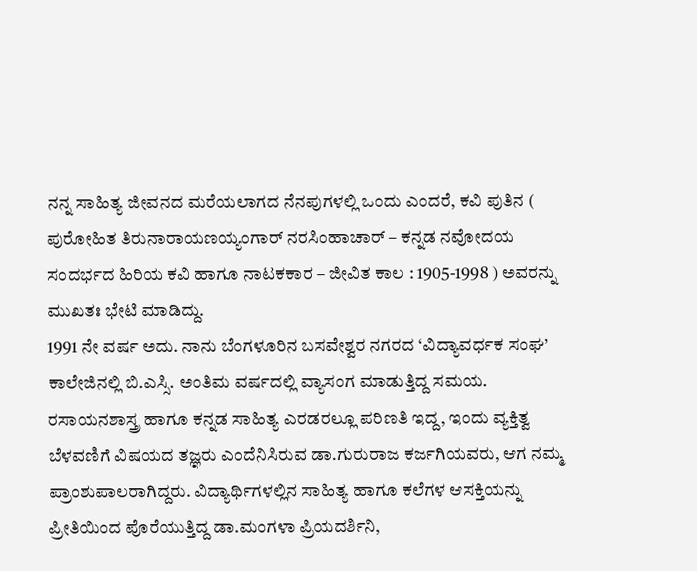ನನ್ನ ಸಾಹಿತ್ಯ ಜೀವನದ ಮರೆಯಲಾಗದ ನೆನಪುಗಳಲ್ಲಿ ಒಂದು ಎಂದರೆ, ಕವಿ ಪುತಿನ ( ಪುರೋಹಿತ ತಿರುನಾರಾಯಣಯ್ಯಂಗಾರ್ ನರಸಿಂಹಾಚಾರ್ – ಕನ್ನಡ ನವೋದಯ ಸಂದರ್ಭದ ಹಿರಿಯ ಕವಿ ಹಾಗೂ ನಾಟಕಕಾರ – ಜೀವಿತ ಕಾಲ : 1905-1998 ) ಅವರನ್ನು ಮುಖತಃ ಭೇಟಿ ಮಾಡಿದ್ದು.
1991 ನೇ ವರ್ಷ ಅದು. ನಾನು ಬೆಂಗಳೂರಿನ ಬಸವೇಶ್ವರ ನಗರದ ‘ವಿದ್ಯಾವರ್ಧಕ ಸಂಘ’ ಕಾಲೇಜಿನಲ್ಲಿ ಬಿ.ಎಸ್ಸಿ. ಅಂತಿಮ ವರ್ಷದಲ್ಲಿ ವ್ಯಾಸಂಗ ಮಾಡುತ್ತಿದ್ದ ಸಮಯ. ರಸಾಯನಶಾಸ್ತ್ರ ಹಾಗೂ ಕನ್ನಡ ಸಾಹಿತ್ಯ ಎರಡರಲ್ಲೂ ಪರಿಣತಿ ಇದ್ದ, ಇಂದು ವ್ಯಕ್ತಿತ್ವ ಬೆಳವಣಿಗೆ ವಿಷಯದ ತಜ್ಞರು ಎಂದೆನಿಸಿರುವ ಡಾ.ಗುರುರಾಜ ಕರ್ಜಗಿಯವರು, ಆಗ ನಮ್ಮ ಪ್ರಾಂಶುಪಾಲರಾಗಿದ್ದರು. ವಿದ್ಯಾರ್ಥಿಗಳಲ್ಲಿನ ಸಾಹಿತ್ಯ ಹಾಗೂ ಕಲೆಗಳ ಆಸಕ್ತಿಯನ್ನು ಪ್ರೀತಿಯಿಂದ ಪೊರೆಯುತ್ತಿದ್ದ ಡಾ.ಮಂಗಳಾ ಪ್ರಿಯದರ್ಶಿನಿ,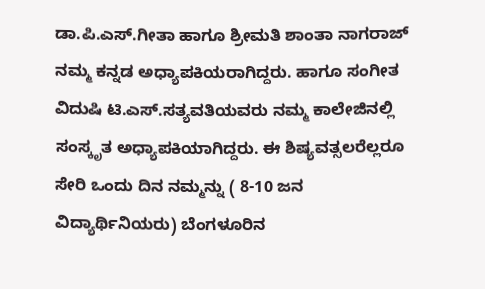ಡಾ.ಪಿ.ಎಸ್.ಗೀತಾ ಹಾಗೂ ಶ್ರೀಮತಿ ಶಾಂತಾ ನಾಗರಾಜ್ ನಮ್ಮ ಕನ್ನಡ ಅಧ್ಯಾಪಕಿಯರಾಗಿದ್ದರು. ಹಾಗೂ ಸಂಗೀತ ವಿದುಷಿ ಟಿ.ಎಸ್.ಸತ್ಯವತಿಯವರು ನಮ್ಮ ಕಾಲೇಜಿನಲ್ಲಿ ಸಂಸ್ಕೃತ ಅಧ್ಯಾಪಕಿಯಾಗಿದ್ದರು. ಈ ಶಿಷ್ಯವತ್ಸಲರೆಲ್ಲರೂ ಸೇರಿ ಒಂದು ದಿನ ನಮ್ಮನ್ನು ( 8-10 ಜನ ವಿದ್ಯಾರ್ಥಿನಿಯರು) ಬೆಂಗಳೂರಿನ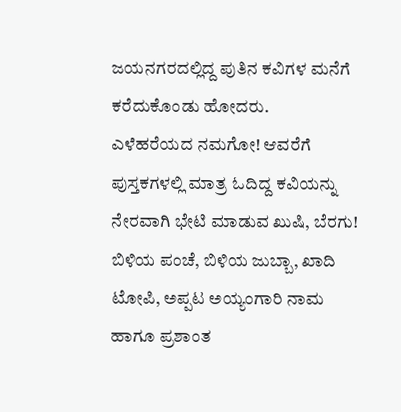ಜಯನಗರದಲ್ಲಿದ್ದ ಪುತಿನ ಕವಿಗಳ ಮನೆಗೆ ಕರೆದುಕೊಂಡು ಹೋದರು.
ಎಳೆಹರೆಯದ ನಮಗೋ! ಆವರೆಗೆ ಪುಸ್ತಕಗಳಲ್ಲಿ ಮಾತ್ರ ಓದಿದ್ದ ಕವಿಯನ್ನು ನೇರವಾಗಿ ಭೇಟಿ ಮಾಡುವ ಖುಷಿ, ಬೆರಗು! ಬಿಳಿಯ ಪಂಚೆ, ಬಿಳಿಯ ಜುಬ್ಬಾ, ಖಾದಿ ಟೋಪಿ, ಅಪ್ಪಟ ಅಯ್ಯಂಗಾರಿ ನಾಮ ಹಾಗೂ ಪ್ರಶಾಂತ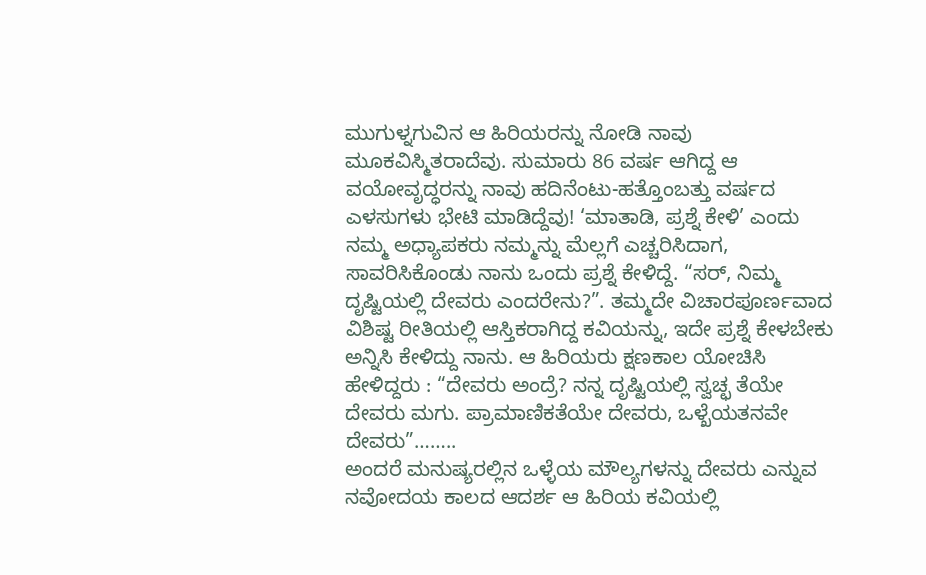ಮುಗುಳ್ನಗುವಿನ ಆ ಹಿರಿಯರನ್ನು ನೋಡಿ ನಾವು ಮೂಕವಿಸ್ಮಿತರಾದೆವು. ಸುಮಾರು 86 ವರ್ಷ ಆಗಿದ್ದ ಆ ವಯೋವೃದ್ಧರನ್ನು ನಾವು ಹದಿನೆಂಟು-ಹತ್ತೊಂಬತ್ತು ವರ್ಷದ ಎಳಸುಗಳು ಭೇಟಿ ಮಾಡಿದ್ದೆವು! ‘ಮಾತಾಡಿ, ಪ್ರಶ್ನೆ ಕೇಳಿ’ ಎಂದು ನಮ್ಮ ಅಧ್ಯಾಪಕರು ನಮ್ಮನ್ನು ಮೆಲ್ಲಗೆ ಎಚ್ಚರಿಸಿದಾಗ, ಸಾವರಿಸಿಕೊಂಡು ನಾನು ಒಂದು ಪ್ರಶ್ನೆ ಕೇಳಿದ್ದೆ. “ಸರ್, ನಿಮ್ಮ ದೃಷ್ಟಿಯಲ್ಲಿ ದೇವರು ಎಂದರೇನು?”. ತಮ್ಮದೇ ವಿಚಾರಪೂರ್ಣವಾದ ವಿಶಿಷ್ಟ ರೀತಿಯಲ್ಲಿ ಆಸ್ತಿಕರಾಗಿದ್ದ ಕವಿಯನ್ನು, ಇದೇ ಪ್ರಶ್ನೆ ಕೇಳಬೇಕು ಅನ್ನಿಸಿ ಕೇಳಿದ್ದು ನಾನು. ಆ ಹಿರಿಯರು ಕ್ಷಣಕಾಲ ಯೋಚಿಸಿ ಹೇಳಿದ್ದರು : “ದೇವರು ಅಂದ್ರೆ? ನನ್ನ ದೃಷ್ಟಿಯಲ್ಲಿ ಸ್ವಚ್ಛ ತೆಯೇ ದೇವರು ಮಗು. ಪ್ರಾಮಾಣಿಕತೆಯೇ ದೇವರು, ಒಳ್ಖೆಯತನವೇ ದೇವರು”……..
ಅಂದರೆ ಮನುಷ್ಯರಲ್ಲಿನ ಒಳ್ಳೆಯ ಮೌಲ್ಯಗಳನ್ನು ದೇವರು ಎನ್ನುವ ನವೋದಯ ಕಾಲದ ಆದರ್ಶ ಆ ಹಿರಿಯ ಕವಿಯಲ್ಲಿ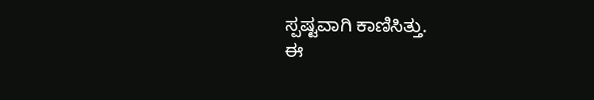ಸ್ಪಷ್ಟವಾಗಿ ಕಾಣಿಸಿತ್ತು.
ಈ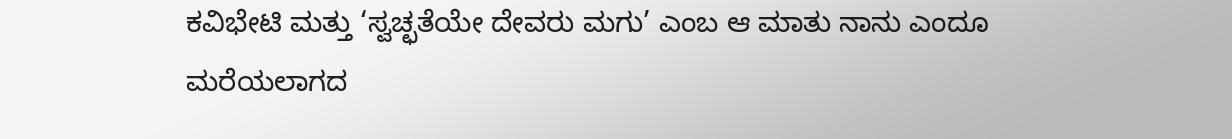ಕವಿಭೇಟಿ ಮತ್ತು ‘ಸ್ವಚ್ಛತೆಯೇ ದೇವರು ಮಗು’ ಎಂಬ ಆ ಮಾತು ನಾನು ಎಂದೂ ಮರೆಯಲಾಗದ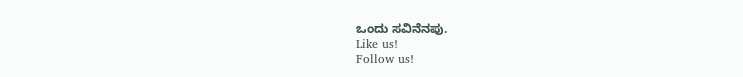ಒಂದು ಸವಿನೆನಪು.
Like us!
Follow us!